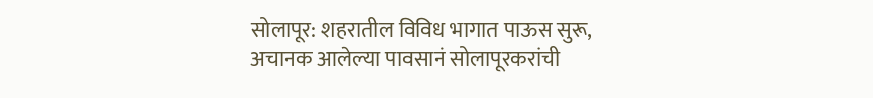सोलापूर: शहरातील विविध भागात पाऊस सुरू, अचानक आलेल्या पावसानं सोलापूरकरांची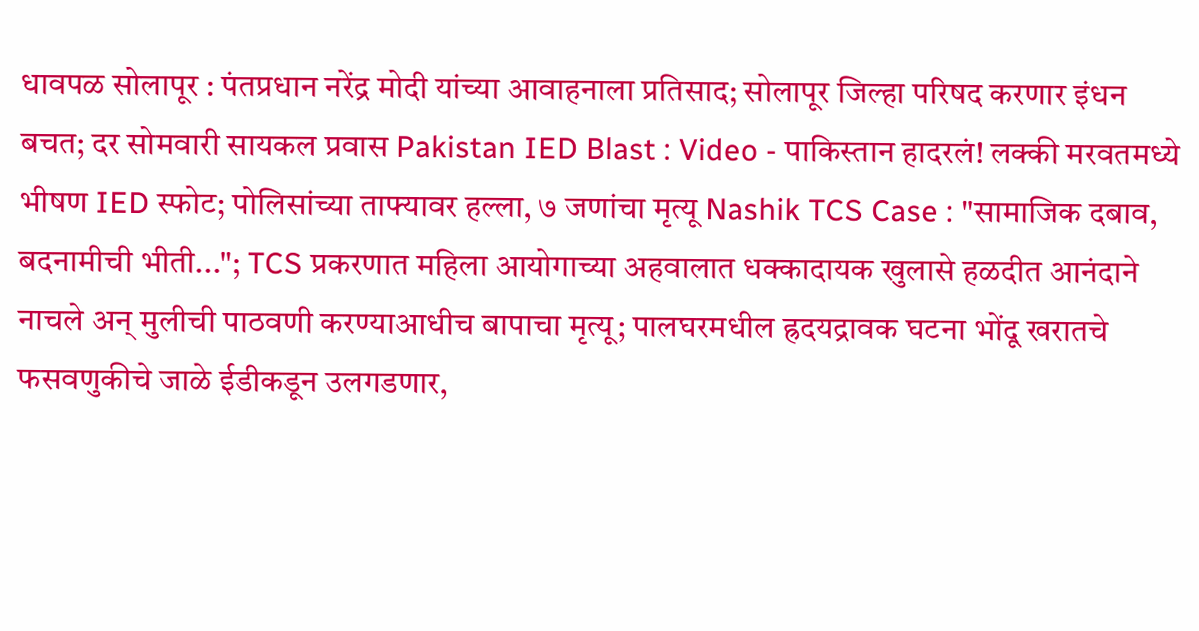धावपळ सोलापूर : पंतप्रधान नरेंद्र मोदी यांच्या आवाहनाला प्रतिसाद; सोलापूर जिल्हा परिषद करणार इंधन बचत; दर सोमवारी सायकल प्रवास Pakistan IED Blast : Video - पाकिस्तान हादरलं! लक्की मरवतमध्ये भीषण IED स्फोट; पोलिसांच्या ताफ्यावर हल्ला, ७ जणांचा मृत्यू Nashik TCS Case : "सामाजिक दबाव, बदनामीची भीती..."; TCS प्रकरणात महिला आयोगाच्या अहवालात धक्कादायक खुलासे हळदीत आनंदाने नाचले अन् मुलीची पाठवणी करण्याआधीच बापाचा मृत्यू; पालघरमधील ह्रदयद्रावक घटना भोंदू खरातचे फसवणुकीचे जाळे ईडीकडून उलगडणार,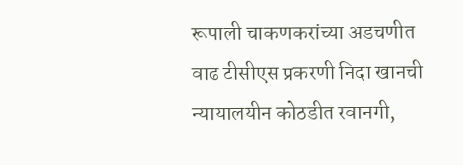रूपाली चाकणकरांच्या अडचणीत वाढ टीसीएस प्रकरणी निदा खानची न्यायालयीन कोठडीत रवानगी,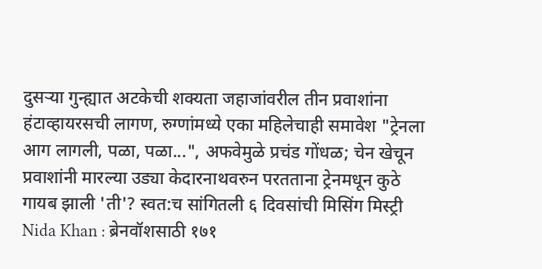दुसऱ्या गुन्ह्यात अटकेची शक्यता जहाजांवरील तीन प्रवाशांना हंटाव्हायरसची लागण, रुग्णांमध्ये एका महिलेचाही समावेश "ट्रेनला आग लागली, पळा, पळा...", अफवेमुळे प्रचंड गोंधळ; चेन खेचून प्रवाशांनी मारल्या उड्या केदारनाथवरुन परतताना ट्रेनमधून कुठे गायब झाली 'ती'? स्वत:च सांगितली ६ दिवसांची मिसिंग मिस्ट्री Nida Khan : ब्रेनवॉशसाठी १७१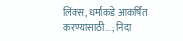लिंक्स, धर्माकडे आकर्षित करण्यासाठी...; निदा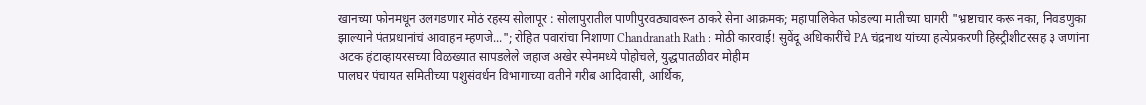खानच्या फोनमधून उलगडणार मोठं रहस्य सोलापूर : सोलापुरातील पाणीपुरवठ्यावरून ठाकरे सेना आक्रमक; महापालिकेत फोडल्या मातीच्या घागरी "भ्रष्टाचार करू नका, निवडणुका झाल्याने पंतप्रधानांचं आवाहन म्हणजे..."; रोहित पवारांचा निशाणा Chandranath Rath : मोठी कारवाई! सुवेंदू अधिकारींचे PA चंद्रनाथ यांच्या हत्येप्रकरणी हिस्ट्रीशीटरसह ३ जणांना अटक हंटाव्हायरसच्या विळख्यात सापडलेले जहाज अखेर स्पेनमध्ये पोहोचले, युद्धपातळीवर मोहीम
पालघर पंचायत समितीच्या पशुसंवर्धन विभागाच्या वतीने गरीब आदिवासी, आर्थिक,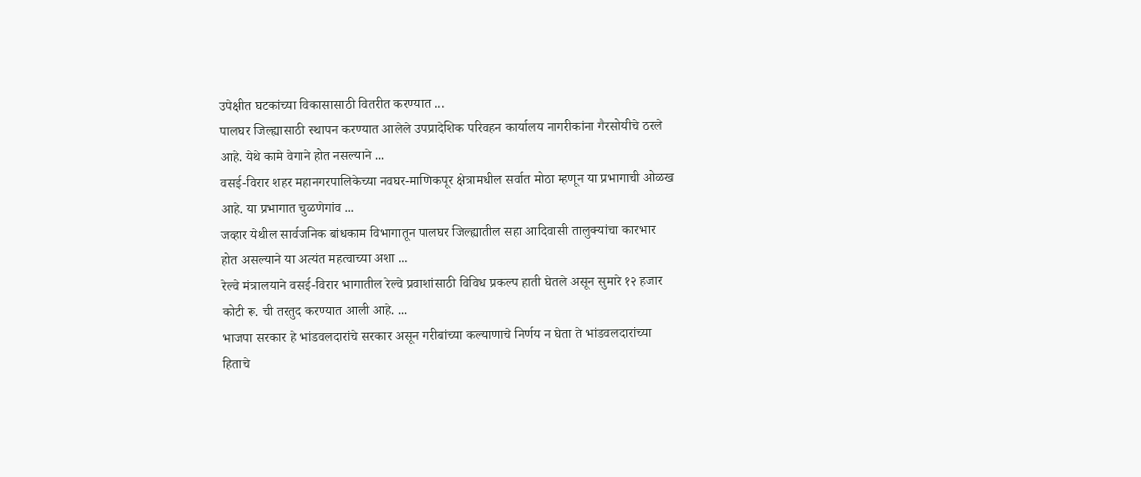उपेक्षीत घटकांच्या विकासासाठी वितरीत करण्यात ...
पालघर जिल्ह्यासाठी स्थापन करण्यात आलेले उपप्रादेशिक परिवहन कार्यालय नागरीकांना गैरसोयीचे ठरले आहे. येथे कामे वेगाने होत नसल्याने ...
वसई-विरार शहर महानगरपालिकेच्या नवघर-माणिकपूर क्षेत्रामधील सर्वात मोठा म्हणून या प्रभागाची ओळख आहे. या प्रभागात चुळणेगांव ...
जव्हार येथील सार्वजनिक बांधकाम विभागातून पालघर जिल्ह्यातील सहा आदिवासी तालुक्यांचा कारभार होत असल्याने या अत्यंत महत्वाच्या अशा ...
रेल्वे मंत्रालयाने वसई-विरार भागातील रेल्वे प्रवाशांसाठी विविध प्रकल्प हाती घेतले असून सुमारे १२ हजार कोटी रू. ची तरतुद करण्यात आली आहे. ...
भाजपा सरकार हे भांडवलदारांचे सरकार असून गरीबांच्या कल्याणाचे निर्णय न घेता ते भांडवलदारांच्या हिताचे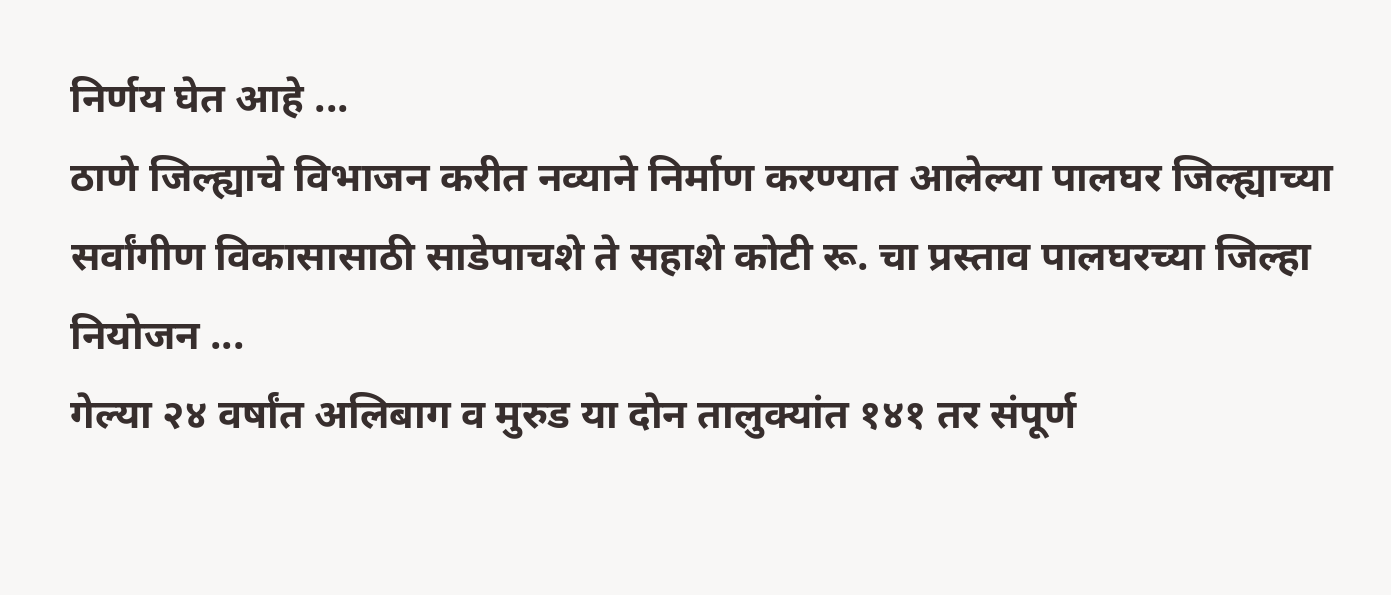निर्णय घेत आहे ...
ठाणे जिल्ह्याचे विभाजन करीत नव्याने निर्माण करण्यात आलेल्या पालघर जिल्ह्याच्या सर्वांगीण विकासासाठी साडेपाचशे ते सहाशे कोटी रू. चा प्रस्ताव पालघरच्या जिल्हा नियोजन ...
गेल्या २४ वर्षांत अलिबाग व मुरुड या दोन तालुक्यांत १४१ तर संपूर्ण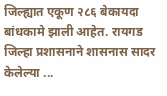जिल्ह्यात एकूण २८६ बेकायदा बांधकामे झाली आहेत. रायगड जिल्हा प्रशासनाने शासनास सादर केलेल्या ...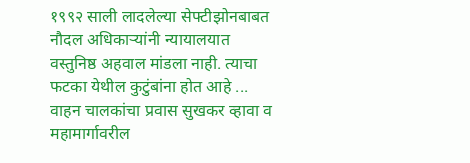१९९२ साली लादलेल्या सेफ्टीझोनबाबत नौदल अधिकाऱ्यांनी न्यायालयात वस्तुनिष्ठ अहवाल मांडला नाही. त्याचा फटका येथील कुटुंबांना होत आहे ...
वाहन चालकांचा प्रवास सुखकर व्हावा व महामार्गावरील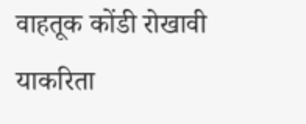वाहतूक कोंडी रोखावी याकरिता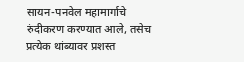सायन-पनवेल महामार्गाचे रुंदीकरण करण्यात आले, तसेच प्रत्येक थांब्यावर प्रशस्त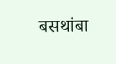बसथांबा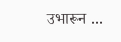उभारून ...